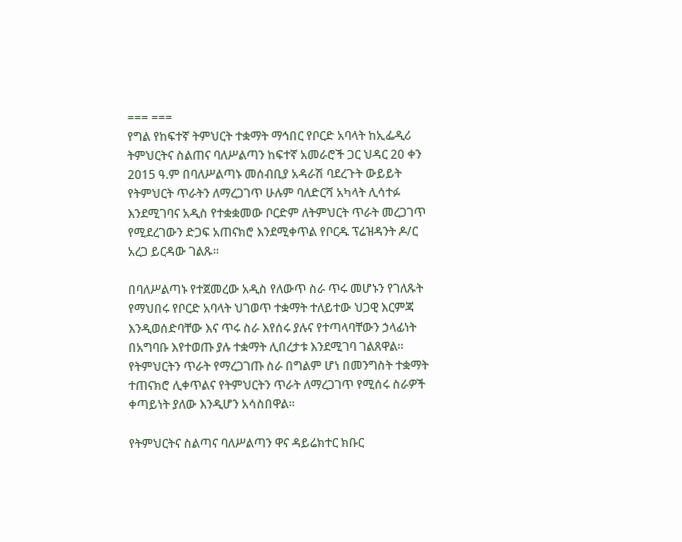=== ===
የግል የከፍተኛ ትምህርት ተቋማት ማኅበር የቦርድ አባላት ከኢፌዲሪ ትምህርትና ስልጠና ባለሥልጣን ከፍተኛ አመራሮች ጋር ህዳር 20 ቀን 2015 ዓ.ም በባለሥልጣኑ መሰብቢያ አዳራሽ ባደረጉት ውይይት የትምህርት ጥራትን ለማረጋገጥ ሁሉም ባለድርሻ አካላት ሊሳተፉ እንደሚገባና አዲስ የተቋቋመው ቦርድም ለትምህርት ጥራት መረጋገጥ የሚደረገውን ድጋፍ አጠናክሮ እንደሚቀጥል የቦርዱ ፕሬዝዳንት ዶ/ር አረጋ ይርዳው ገልጹ፡፡

በባለሥልጣኑ የተጀመረው አዲስ የለውጥ ስራ ጥሩ መሆኑን የገለጹት የማህበሩ የቦርድ አባላት ህገወጥ ተቋማት ተለይተው ህጋዊ እርምጃ እንዲወሰድባቸው እና ጥሩ ስራ እየሰሩ ያሉና የተጣላባቸውን ኃላፊነት በአግባቡ እየተወጡ ያሉ ተቋማት ሊበረታቱ እንደሚገባ ገልጸዋል፡፡የትምህርትን ጥራት የማረጋገጡ ስራ በግልም ሆነ በመንግስት ተቋማት ተጠናክሮ ሊቀጥልና የትምህርትን ጥራት ለማረጋገጥ የሚሰሩ ስራዎች ቀጣይነት ያለው እንዲሆን አሳስበዋል፡፡

የትምህርትና ስልጣና ባለሥልጣን ዋና ዳይሬክተር ክቡር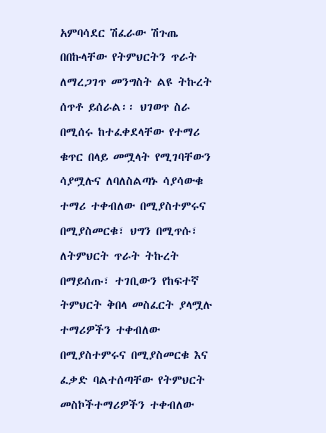አምባሳደር ሽፈራው ሽጉጤ በበኩላቸው የትምህርትን ጥራት ለማረጋገጥ መንግስት ልዩ ትኩረት ሰጥቶ ይሰራል፡፡ ህገወጥ ስራ በሚሰሩ ከተፈቀደላቸው የተማሪ ቁጥር በላይ መሟላት የሚገባቸውን ሳያሟሉና ለባለስልጣኑ ሳያሳውቁ ተማሪ ተቀብለው በሚያስተምሩና በሚያስመርቁ፣ ህግን በሚጥሱ፣ ለትምህርት ጥራት ትኩረት በማይሰጡ፣ ተገቢውን የከፍተኛ ትምህርት ቅበላ መስፈርት ያላሟሉ ተማሪዎችን ተቀብለው በሚያስተምሩና በሚያስመርቁ እና ፈቃድ ባልተሰጣቸው የትምህርት መስኮችተማሪዎችን ተቀብለው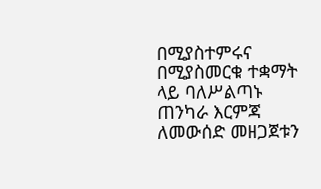በሚያስተምሩና በሚያስመርቁ ተቋማት ላይ ባለሥልጣኑ ጠንካራ እርምጃ ለመውሰድ መዘጋጀቱን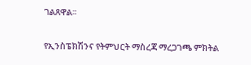ገልጸዋል፡፡

የኢንስፔክሽንና የትምህርት ማስረጃ ማረጋገጫ ምክትል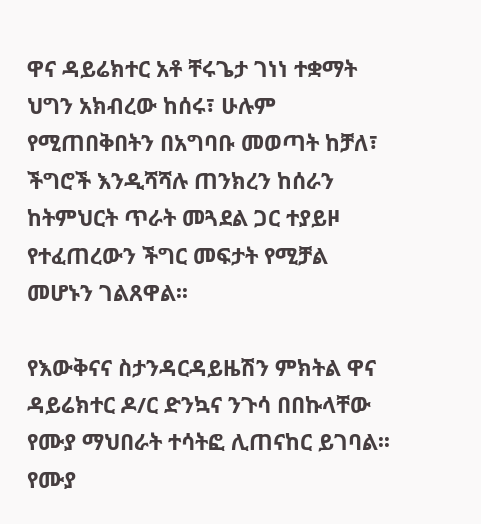ዋና ዳይሬክተር አቶ ቸሩጌታ ገነነ ተቋማት ህግን አክብረው ከሰሩ፣ ሁሉም የሚጠበቅበትን በአግባቡ መወጣት ከቻለ፣ ችግሮች እንዲሻሻሉ ጠንክረን ከሰራን ከትምህርት ጥራት መጓደል ጋር ተያይዞ የተፈጠረውን ችግር መፍታት የሚቻል መሆኑን ገልጸዋል፡፡

የእውቅናና ስታንዳርዳይዜሽን ምክትል ዋና ዳይሬክተር ዶ/ር ድንኳና ንጉሳ በበኩላቸው የሙያ ማህበራት ተሳትፎ ሊጠናከር ይገባል፡፡ የሙያ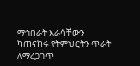ማኅበራት እራሳቸውን ካጠናከሩ የትምህርትን ጥራት ለማረጋገጥ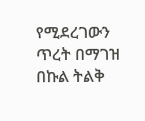የሚደረገውን ጥረት በማገዝ በኩል ትልቅ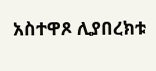አስተዋጾ ሊያበረክቱ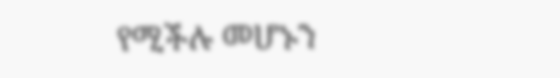የሚችሉ መሆኑን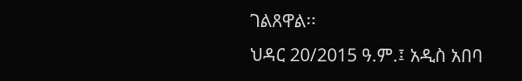ገልጸዋል፡፡
ህዳር 20/2015 ዓ.ም.፤ አዲስ አበባ